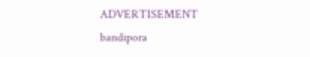ADVERTISEMENT
bandipora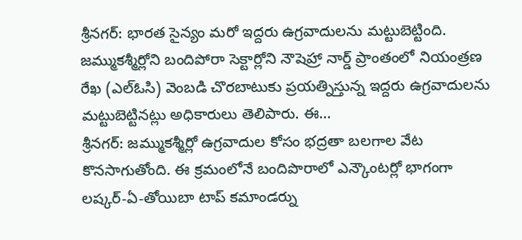శ్రీనగర్: భారత సైన్యం మరో ఇద్దరు ఉగ్రవాదులను మట్టుబెట్టింది. జమ్ముకశ్మీర్లోని బందిపోరా సెక్టార్లోని నౌషెహ్రా నార్డ్ ప్రాంతంలో నియంత్రణ రేఖ (ఎల్ఓసి) వెంబడి చొరబాటుకు ప్రయత్నిస్తున్న ఇద్దరు ఉగ్రవాదులను మట్టుబెట్టినట్లు అధికారులు తెలిపారు. ఈ...
శ్రీనగర్: జమ్ముకశ్మీర్లో ఉగ్రవాదుల కోసం భద్రతా బలగాల వేట కొనసాగుతోంది. ఈ క్రమంలోనే బందిపొరాలో ఎన్కౌంటర్లో భాగంగా లష్కర్-ఏ-తోయిబా టాప్ కమాండర్ను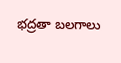భద్రతా బలగాలు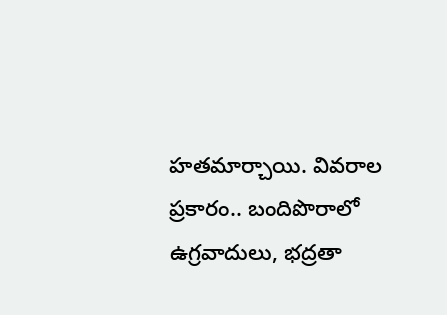హతమార్చాయి. వివరాల ప్రకారం.. బందిపొరాలో ఉగ్రవాదులు, భద్రతా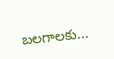బలగాలకు...